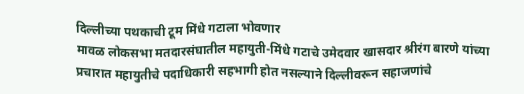दिल्लीच्या पथकाची टूम मिंधे गटाला भोवणार
मावळ लोकसभा मतदारसंघातील महायुती-मिंधे गटाचे उमेदवार खासदार श्रीरंग बारणे यांच्या प्रचारात महायुतीचे पदाधिकारी सहभागी होत नसल्याने दिल्लीवरून सहाजणांचे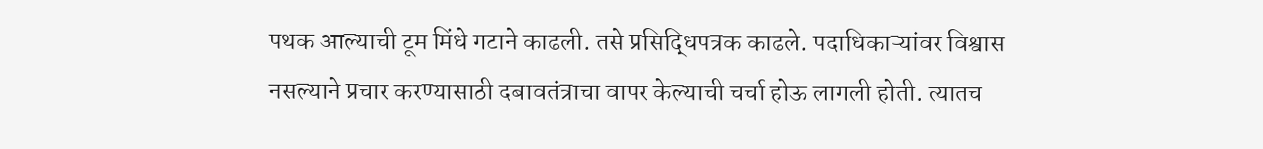पथक आल्याची टूम मिंधे गटाने काढली. तसे प्रसिद्धिपत्रक काढले. पदाधिकाऱ्यांवर विश्वास नसल्याने प्रचार करण्यासाठी दबावतंत्राचा वापर केल्याची चर्चा होऊ लागली होती. त्यातच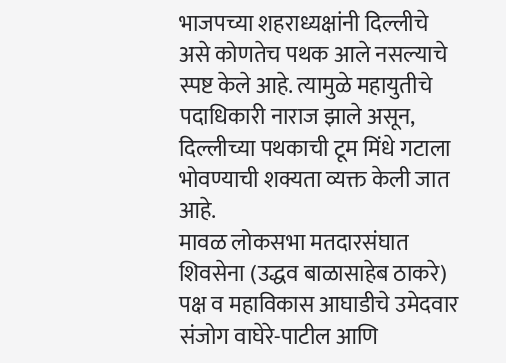भाजपच्या शहराध्यक्षांनी दिल्लीचे असे कोणतेच पथक आले नसल्याचे स्पष्ट केले आहे. त्यामुळे महायुतीचे पदाधिकारी नाराज झाले असून, दिल्लीच्या पथकाची टूम मिंधे गटाला भोवण्याची शक्यता व्यक्त केली जात आहे.
मावळ लोकसभा मतदारसंघात शिवसेना (उद्धव बाळासाहेब ठाकरे) पक्ष व महाविकास आघाडीचे उमेदवार संजोग वाघेरे-पाटील आणि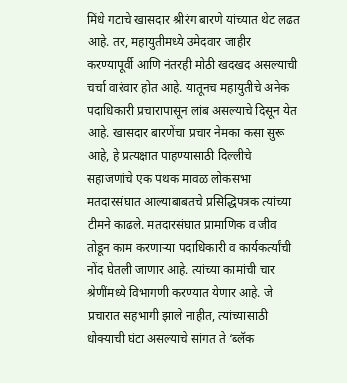मिंधे गटाचे खासदार श्रीरंग बारणे यांच्यात थेट लढत आहे. तर, महायुतीमध्ये उमेदवार जाहीर करण्यापूर्वी आणि नंतरही मोठी खदखद असल्याची चर्चा वारंवार होत आहे. यातूनच महायुतीचे अनेक पदाधिकारी प्रचारापासून लांब असल्याचे दिसून येत आहे. खासदार बारणेंचा प्रचार नेमका कसा सुरू आहे, हे प्रत्यक्षात पाहण्यासाठी दिल्लीचे सहाजणांचे एक पथक मावळ लोकसभा मतदारसंघात आल्याबाबतचे प्रसिद्धिपत्रक त्यांच्या टीमने काढले. मतदारसंघात प्रामाणिक व जीव तोडून काम करणाऱ्या पदाधिकारी व कार्यकर्त्यांची नोंद घेतली जाणार आहे. त्यांच्या कामांची चार श्रेणींमध्ये विभागणी करण्यात येणार आहे. जे प्रचारात सहभागी झाले नाहीत, त्यांच्यासाठी धोक्याची घंटा असल्याचे सांगत ते ‘ब्लॅक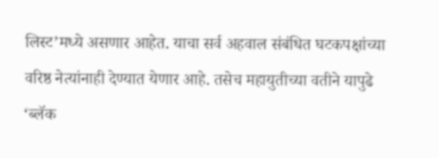लिस्ट’मध्ये असणार आहेत. याचा सर्व अहवाल संबंधित घटकपक्षांच्या वरिष्ठ नेत्यांनाही देण्यात येणार आहे. तसेच महायुतीच्या वतीने यापुढे ‘ब्लॅक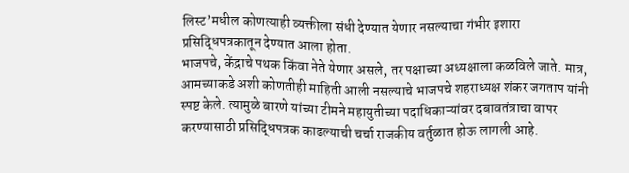लिस्ट’मधील कोणत्याही व्यक्तीला संधी देण्यात येणार नसल्याचा गंभीर इशारा प्रसिद्धिपत्रकातून देण्यात आला होता.
भाजपचे, केंद्राचे पथक किंवा नेते येणार असले, तर पक्षाच्या अध्यक्षाला कळविले जाते. मात्र, आमच्याकडे अशी कोणतीही माहिती आली नसल्याचे भाजपचे शहराध्यक्ष शंकर जगताप यांनी स्पष्ट केले. त्यामुळे बारणे यांच्या टीमने महायुतीच्या पदाधिकाऱ्यांवर दबावतंत्राचा वापर करण्यासाठी प्रसिद्धिपत्रक काढल्याची चर्चा राजकीय वर्तुळात होऊ लागली आहे.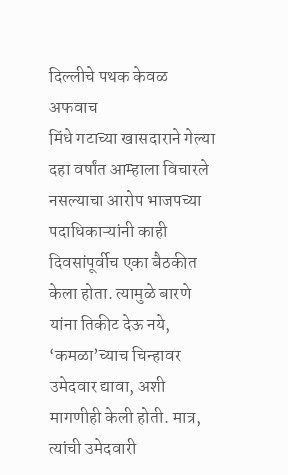दिल्लीचे पथक केवळ अफवाच
मिंधे गटाच्या खासदाराने गेल्या दहा वर्षांत आम्हाला विचारले नसल्याचा आरोप भाजपच्या पदाधिकाऱ्यांनी काही दिवसांपूर्वीच एका बैठकीत केला होता. त्यामुळे बारणे यांना तिकीट देऊ नये, ‘कमळा’च्याच चिन्हावर उमेदवार द्यावा, अशी मागणीही केली होती. मात्र, त्यांची उमेदवारी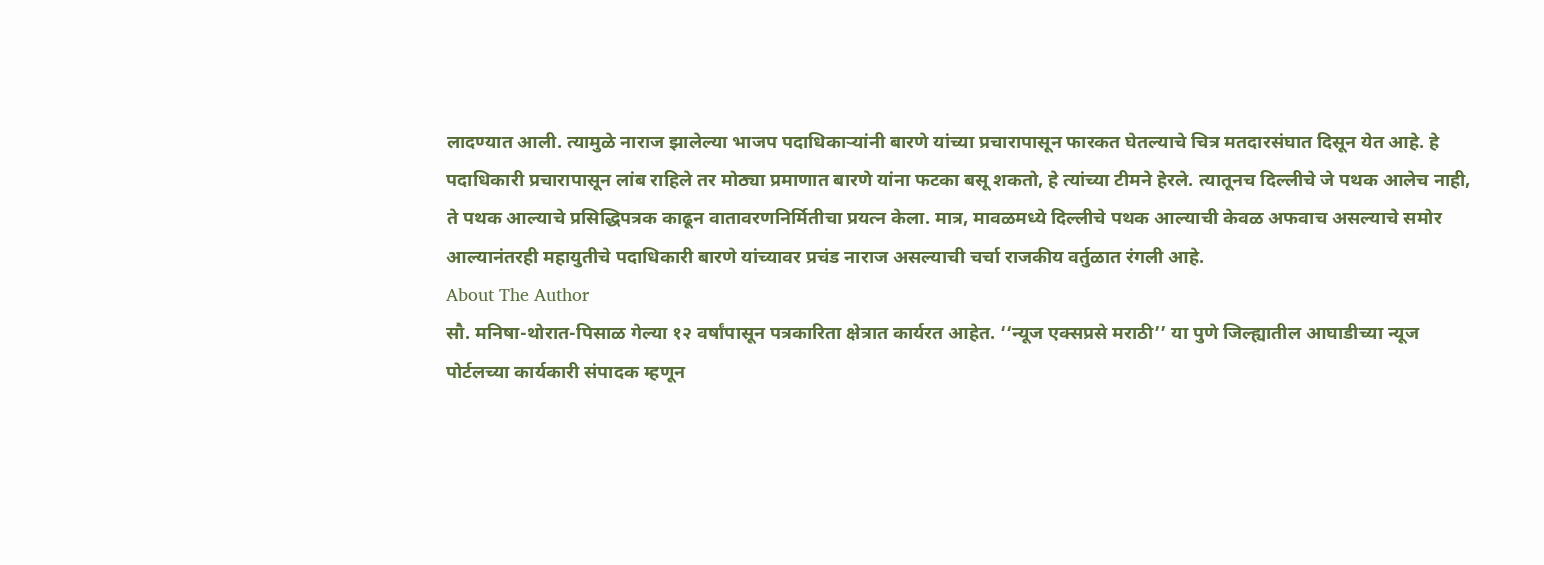लादण्यात आली. त्यामुळे नाराज झालेल्या भाजप पदाधिकाऱ्यांनी बारणे यांच्या प्रचारापासून फारकत घेतल्याचे चित्र मतदारसंघात दिसून येत आहे. हे पदाधिकारी प्रचारापासून लांब राहिले तर मोठ्या प्रमाणात बारणे यांना फटका बसू शकतो, हे त्यांच्या टीमने हेरले. त्यातूनच दिल्लीचे जे पथक आलेच नाही, ते पथक आल्याचे प्रसिद्धिपत्रक काढून वातावरणनिर्मितीचा प्रयत्न केला. मात्र, मावळमध्ये दिल्लीचे पथक आल्याची केवळ अफवाच असल्याचे समोर आल्यानंतरही महायुतीचे पदाधिकारी बारणे यांच्यावर प्रचंड नाराज असल्याची चर्चा राजकीय वर्तुळात रंगली आहे.
About The Author
सौ. मनिषा-थोरात-पिसाळ गेल्या १२ वर्षांपासून पत्रकारिता क्षेत्रात कार्यरत आहेत. ‘‘न्यूज एक्सप्रसे मराठी’’ या पुणे जिल्ह्यातील आघाडीच्या न्यूज पोर्टलच्या कार्यकारी संपादक म्हणून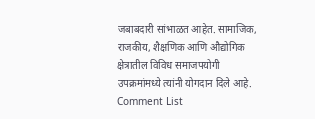जबाबदारी सांभाळत आहेत. सामाजिक, राजकीय, शैक्षणिक आणि औद्योगिक क्षेत्रातील विविध समाजपयोगी उपक्रमांमध्ये त्यांनी योगदान दिले आहे.
Comment List